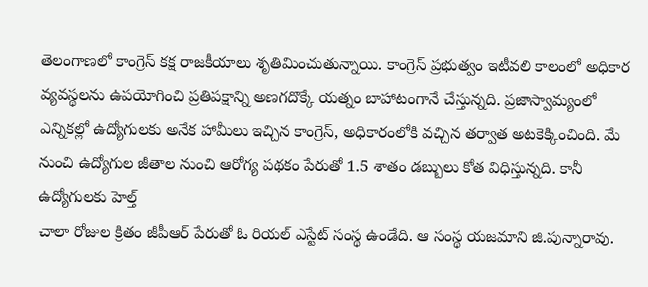తెలంగాణలో కాంగ్రెస్ కక్ష రాజకీయాలు శృతిమించుతున్నాయి. కాంగ్రెస్ ప్రభుత్వం ఇటీవలి కాలంలో అధికార వ్యవస్థలను ఉపయోగించి ప్రతిపక్షాన్ని అణగదొక్కే యత్నం బాహాటంగానే చేస్తున్నది. ప్రజాస్వామ్యంలో
ఎన్నికల్లో ఉద్యోగులకు అనేక హామీలు ఇచ్చిన కాంగ్రెస్, అధికారంలోకి వచ్చిన తర్వాత అటకెక్కించింది. మే నుంచి ఉద్యోగుల జీతాల నుంచి ఆరోగ్య పథకం పేరుతో 1.5 శాతం డబ్బులు కోత విధిస్తున్నది. కానీ ఉద్యోగులకు హెల్త్
చాలా రోజుల క్రితం జీపీఆర్ పేరుతో ఓ రియల్ ఎస్టేట్ సంస్థ ఉండేది. ఆ సంస్థ యజమాని జి.పున్నారావు.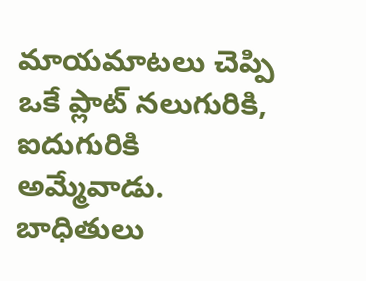మాయమాటలు చెప్పి ఒకే ప్లాట్ నలుగురికి, ఐదుగురికి అమ్మేవాడు. బాధితులు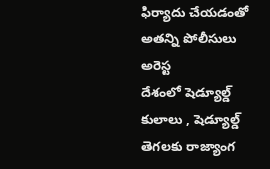ఫిర్యాదు చేయడంతో అతన్ని పోలీసులు అరెస్ట
దేశంలో షెడ్యూల్డ్ కులాలు , షెడ్యూల్డ్ తెగలకు రాజ్యాంగ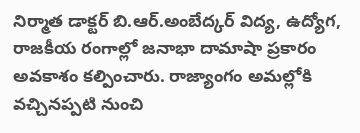నిర్మాత డాక్టర్ బి.ఆర్.అంబేద్కర్ విద్య, ఉద్యోగ, రాజకీయ రంగాల్లో జనాభా దామాషా ప్రకారం అవకాశం కల్పించారు. రాజ్యాంగం అమల్లోకి వచ్చినప్పటి నుంచి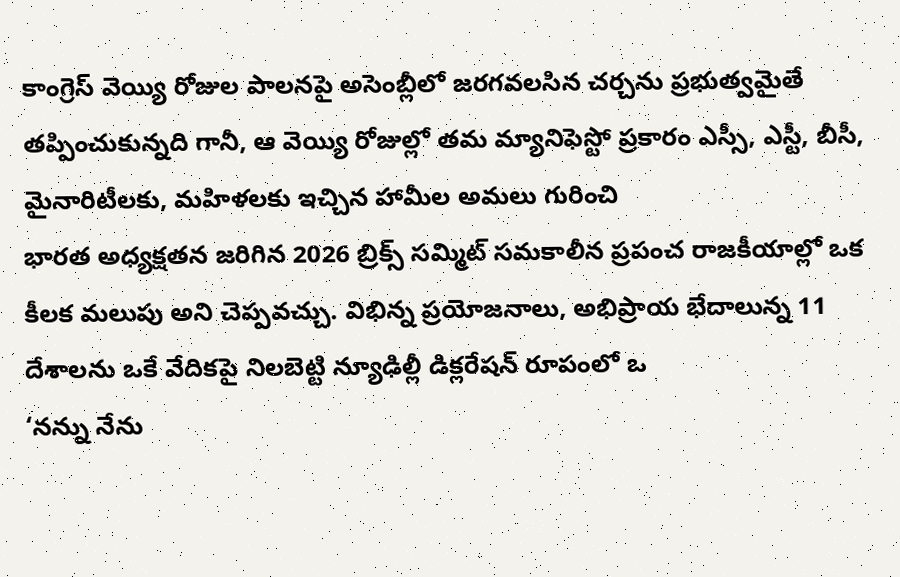కాంగ్రెస్ వెయ్యి రోజుల పాలనపై అసెంబ్లీలో జరగవలసిన చర్చను ప్రభుత్వమైతే తప్పించుకున్నది గానీ, ఆ వెయ్యి రోజుల్లో తమ మ్యానిఫెస్టో ప్రకారం ఎస్సీ, ఎస్టీ, బీసీ, మైనారిటీలకు, మహిళలకు ఇచ్చిన హామీల అమలు గురించి
భారత అధ్యక్షతన జరిగిన 2026 బ్రిక్స్ సమ్మిట్ సమకాలీన ప్రపంచ రాజకీయాల్లో ఒక కీలక మలుపు అని చెప్పవచ్చు. విభిన్న ప్రయోజనాలు, అభిప్రాయ భేదాలున్న 11 దేశాలను ఒకే వేదికపై నిలబెట్టి న్యూఢిల్లీ డిక్లరేషన్ రూపంలో ఒ
‘నన్ను నేను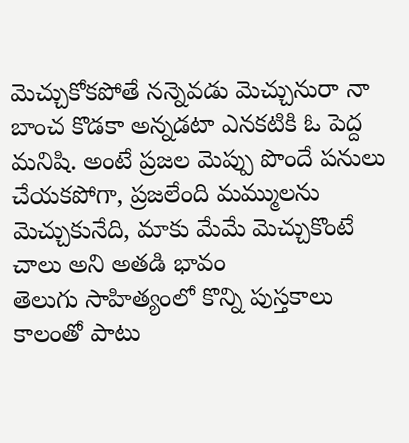మెచ్చుకోకపోతే నన్నెవడు మెచ్చునురా నా బాంచ కొడకా అన్నడటా ఎనకటికి ఓ పెద్ద మనిషి. అంటే ప్రజల మెప్పు పొందే పనులు చేయకపోగా, ప్రజలేంది మమ్ములను మెచ్చుకునేది, మాకు మేమే మెచ్చుకొంటే చాలు అని అతడి భావం
తెలుగు సాహిత్యంలో కొన్ని పుస్తకాలు కాలంతో పాటు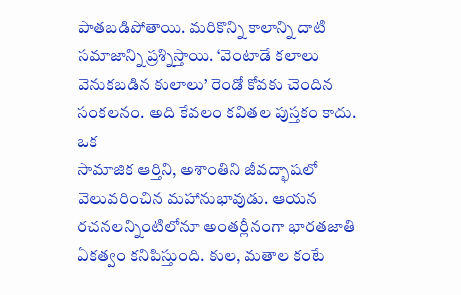పాతబడిపోతాయి. మరికొన్ని కాలాన్ని దాటి సమాజాన్ని ప్రశ్నిస్తాయి. ‘వెంటాడే కలాలు వెనుకబడిన కులాలు’ రెండో కోవకు చెందిన సంకలనం. అది కేవలం కవితల పుస్తకం కాదు. ఒక
సామాజిక ఆర్తిని, అశాంతిని జీవద్భాషలో వెలువరించిన మహానుభావుడు. ఆయన రచనలన్నింటిలోనూ అంతర్లీనంగా భారతజాతి ఏకత్వం కనిపిస్తుంది. కుల, మతాల కంటే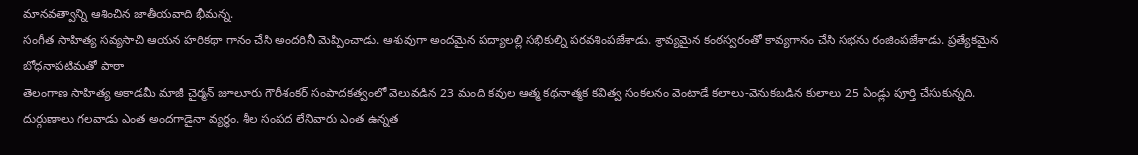మానవత్వాన్ని ఆశించిన జాతీయవాది భీమన్న.
సంగీత సాహిత్య సవ్యసాచి ఆయన హరికథా గానం చేసి అందరినీ మెప్పించాడు. ఆశువుగా అందమైన పద్యాలల్లి సభికుల్ని పరవశింపజేశాడు. శ్రావ్యమైన కంఠస్వరంతో కావ్యగానం చేసి సభను రంజింపజేశాడు. ప్రత్యేకమైన బోధనాపటిమతో పాఠా
తెలంగాణ సాహిత్య అకాడమీ మాజీ చైర్మన్ జూలూరు గౌరీశంకర్ సంపాదకత్వంలో వెలువడిన 23 మంది కవుల ఆత్మ కథనాత్మక కవిత్వ సంకలనం వెంటాడే కలాలు-వెనుకబడిన కులాలు 25 ఏండ్లు పూర్తి చేసుకున్నది.
దుర్గుణాలు గలవాడు ఎంత అందగాడైనా వ్యర్థం. శీల సంపద లేనివారు ఎంత ఉన్నత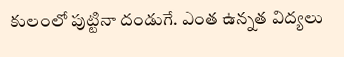కులంలో పుట్టినా దండుగే. ఎంత ఉన్నత విద్యలు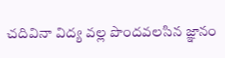చదివినా విద్య వల్ల పొందవలసిన జ్ఞానం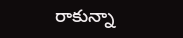రాకున్నా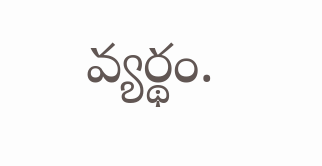వ్యర్థం.